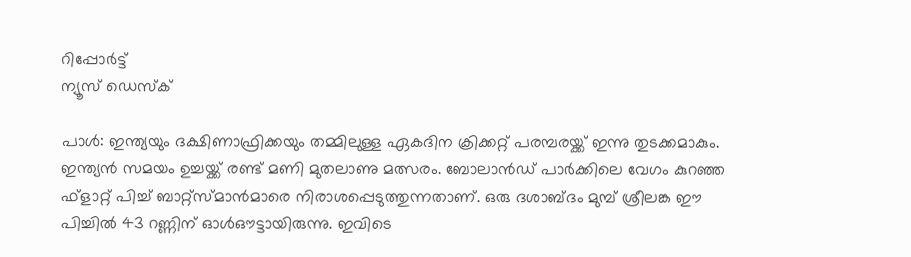റിപ്പോര്‍ട്ട്
ന്യൂസ് ഡെസ്ക്

പാള്‍: ഇന്ത്യയും ദക്ഷിണാഫ്രിക്കയും തമ്മിലുള്ള ഏകദിന ക്രിക്കറ്റ് പരമ്പരയ്ക്ക് ഇന്നു തുടക്കമാകും. ഇന്ത്യന്‍ സമയം ഉച്ചയ്ക്ക് രണ്ട് മണി മുതലാണു മത്സരം. ബോലാന്‍ഡ് പാര്‍ക്കിലെ വേഗം കുറഞ്ഞ ഫ്ളാറ്റ് പിച്ച് ബാറ്റ്സ്മാന്‍മാരെ നിരാശപ്പെടുത്തുന്നതാണ്. ഒരു ദശാബ്ദം മുമ്പ് ശ്രീലങ്ക ഈ പിച്ചില്‍ 43 റണ്ണിന് ഓള്‍ഔട്ടായിരുന്നു. ഇവിടെ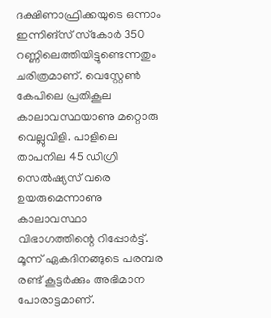ദക്ഷിണാഫ്രിക്കയുടെ ഒന്നാം ഇന്നിങ്സ് സ്‌കോര്‍ 350 റണ്ണിലെത്തിയിട്ടുണ്ടെന്നതും ചരിത്രമാണ്. വെസ്റ്റേണ്‍ കേപിലെ പ്രതികൂല കാലാവസ്ഥയാണു മറ്റൊരു വെല്ലുവിളി. പാളിലെ താപനില 45 ഡിഗ്രി സെല്‍ഷ്യസ് വരെ ഉയരുമെന്നാണു കാലാവസ്ഥാ വിഭാഗത്തിന്റെ റിപ്പോര്‍ട്ട്. മൂന്ന് ഏകദിനങ്ങുടെ പരമ്പര രണ്ട് കൂട്ടര്‍ക്കും അഭിമാന പോരാട്ടമാണ്.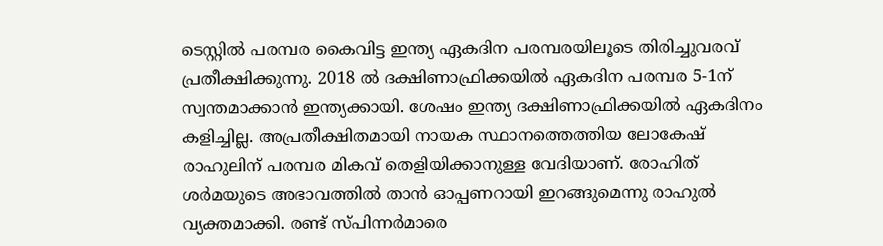ടെസ്റ്റില്‍ പരമ്പര കൈവിട്ട ഇന്ത്യ ഏകദിന പരമ്പരയിലൂടെ തിരിച്ചുവരവ് പ്രതീക്ഷിക്കുന്നു. 2018 ല്‍ ദക്ഷിണാഫ്രിക്കയില്‍ ഏകദിന പരമ്പര 5-1ന് സ്വന്തമാക്കാന്‍ ഇന്ത്യക്കായി. ശേഷം ഇന്ത്യ ദക്ഷിണാഫ്രിക്കയില്‍ ഏകദിനം കളിച്ചില്ല. അപ്രതീക്ഷിതമായി നായക സ്ഥാനത്തെത്തിയ ലോകേഷ് രാഹുലിന് പരമ്പര മികവ് തെളിയിക്കാനുള്ള വേദിയാണ്. രോഹിത് ശര്‍മയുടെ അഭാവത്തില്‍ താന്‍ ഓപ്പണറായി ഇറങ്ങുമെന്നു രാഹുല്‍ വ്യക്തമാക്കി. രണ്ട് സ്പിന്നര്‍മാരെ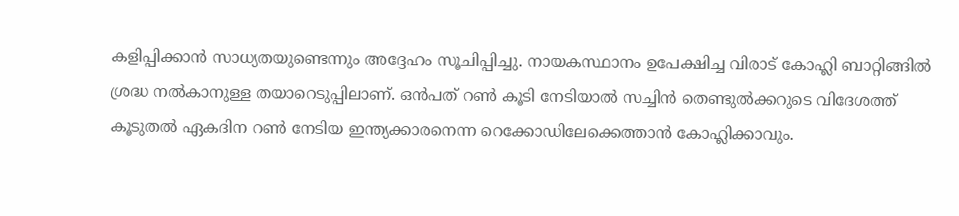കളിപ്പിക്കാന്‍ സാധ്യതയുണ്ടെന്നും അദ്ദേഹം സൂചിപ്പിച്ചു. നായകസ്ഥാനം ഉപേക്ഷിച്ച വിരാട് കോഹ്ലി ബാറ്റിങ്ങില്‍ ശ്രദ്ധ നല്‍കാനുള്ള തയാറെടുപ്പിലാണ്. ഒന്‍പത് റണ്‍ കൂടി നേടിയാല്‍ സച്ചിന്‍ തെണ്ടുല്‍ക്കറുടെ വിദേശത്ത് കൂടുതല്‍ ഏകദിന റണ്‍ നേടിയ ഇന്ത്യക്കാരനെന്ന റെക്കോഡിലേക്കെത്താന്‍ കോഹ്ലിക്കാവും.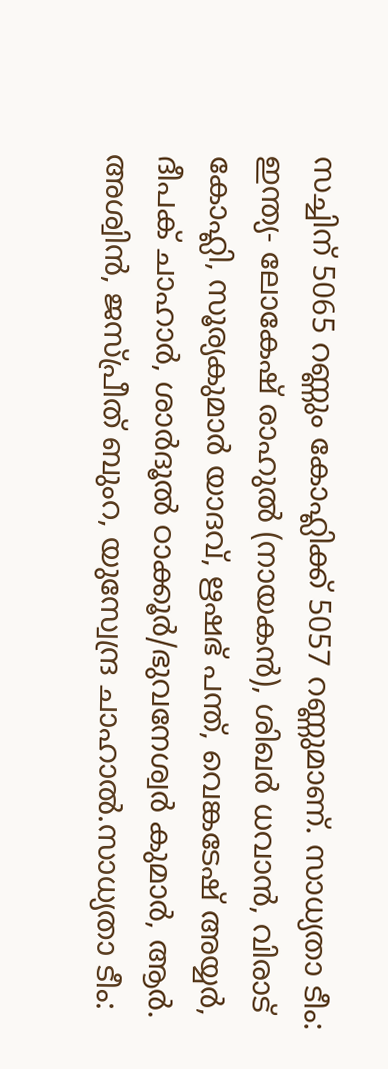സച്ചിന് 5065 റണ്ണും കോഹ്ലിക്ക് 5057 റണ്ണുമാണ്. സാധ്യതാ ടീം: ഇന്ത്യ- ലോകേഷ് രാഹുല്‍ (നായകന്‍), ശിഖര്‍ ധവാന്‍, വിരാട് കോഹ്ലി, സൂര്യകുമാര്‍ യാദവ്, ഋഷഭ് പന്ത്, വെങ്കടേഷ് അയ്യര്‍, ദീപക് ചാഹാര്‍, ശാര്‍ദൂല്‍ ഠാക്കൂര്‍/ഭുവനേശ്വര്‍ കുമാര്‍, ആര്‍. അശ്വിന്‍, ജസ്പ്രീത് ബുംറ, യുസ്വേന്ദ്ര ചാഹാല്‍.സാധ്യതാ ടീം: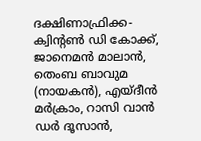ദക്ഷിണാഫ്രിക്ക- ക്വിന്റണ്‍ ഡി കോക്ക്, ജാനെമന്‍ മാലാന്‍, തെംബ ബാവുമ (നായകന്‍), എയ്ദീന്‍ മര്‍ക്രാം, റാസി വാന്‍ ഡര്‍ ദൂസാന്‍,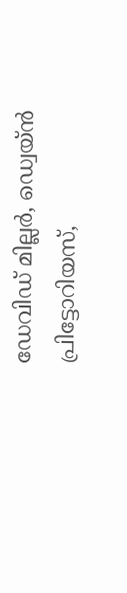ഡേവിഡ് മില്ലര്‍, ഡ്വെയ്ന്‍ പ്രിട്ടോറിയസ്,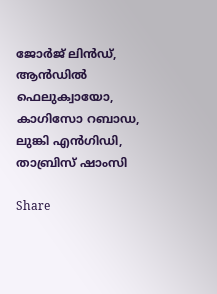ജോര്‍ജ് ലിന്‍ഡ്, ആന്‍ഡില്‍ ഫെലുക്വായോ, കാഗിസോ റബാഡ, ലുങ്കി എന്‍ഗിഡി, താബ്രിസ് ഷാംസി

Share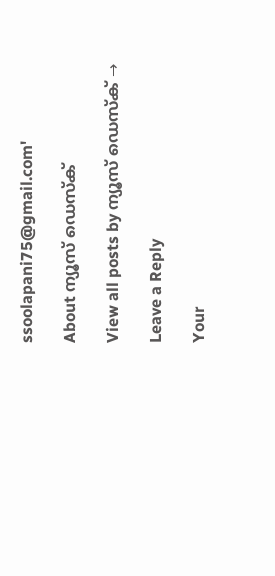ssoolapani75@gmail.com'

About ന്യൂസ് ഡെസ്ക്

View all posts by ന്യൂസ് ഡെസ്ക് →

Leave a Reply

Your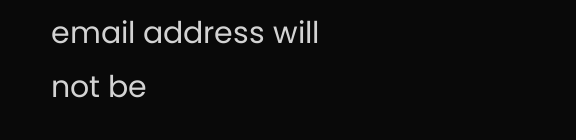email address will not be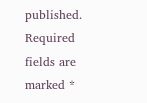published. Required fields are marked *